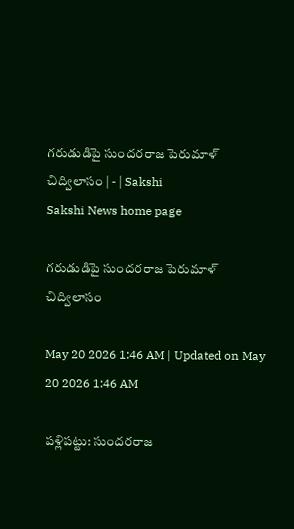గరుడుడిపై సుందరరాజ పెరుమాళ్‌ చిద్విలాసం | - | Sakshi
Sakshi News home page

గరుడుడిపై సుందరరాజ పెరుమాళ్‌ చిద్విలాసం

May 20 2026 1:46 AM | Updated on May 20 2026 1:46 AM

పళ్లిపట్టు: సుందరరాజ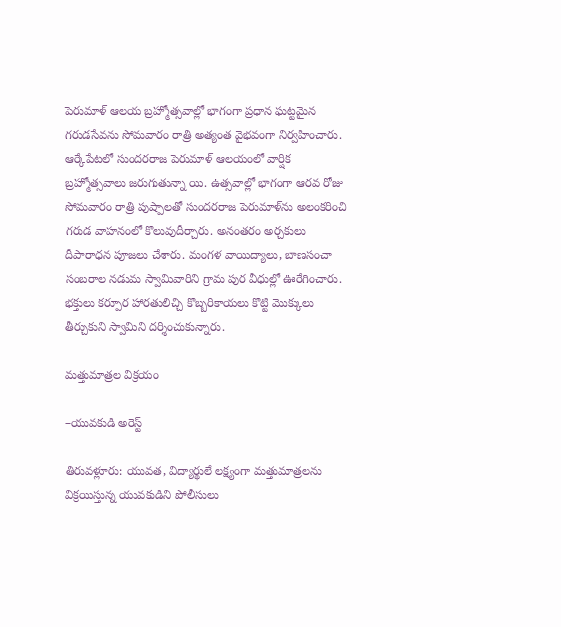పెరుమాళ్‌ ఆలయ బ్రహ్మోత్సవాల్లో భాగంగా ప్రధాన ఘట్టమైన గరుడసేవను సోమవారం రాత్రి అత్యంత వైభవంగా నిర్వహించారు. ఆర్కేపేటలో సుందరరాజ పెరుమాళ్‌ ఆలయంలో వార్షిక బ్రహ్మోత్సవాలు జరుగుతున్నా యి. ఉత్సవాల్లో భాగంగా ఆరవ రోజు సోమవారం రాత్రి పుష్పాలతో సుందరరాజ పెరుమాళ్‌ను అలంకరించి గరుడ వాహనంలో కొలువుదీర్చారు. అనంతరం అర్చకులు దీపారాధన పూజలు చేశారు. మంగళ వాయిద్యాలు, బాణసంచా సంబరాల నడుమ స్వామివారిని గ్రామ పుర వీధుల్లో ఊరేగించారు. భక్తులు కర్పూర హారతులిచ్చి కొబ్బరికాయలు కొట్టి మొక్కులు తీర్చుకుని స్వామిని దర్శించుకున్నారు.

మత్తుమాత్రల విక్రయం

–యువకుడి అరెస్ట్‌

తిరువళ్లూరు: యువత, విద్యార్థులే లక్ష్యంగా మత్తుమాత్రలను విక్రయిస్తున్న యువకుడిని పోలీసులు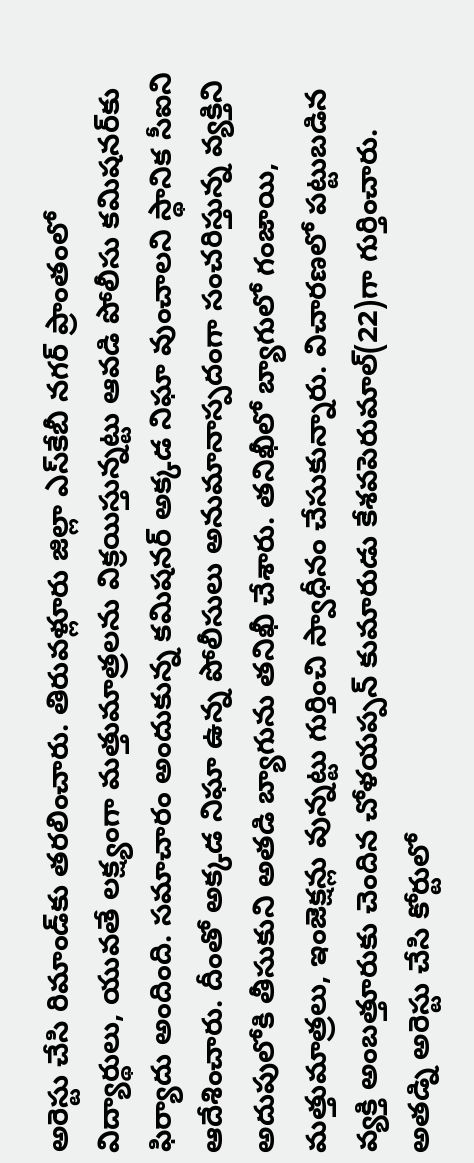అరెస్టు చేసి రిమాండ్‌కు తరలించారు. తిరువళ్లూరు జిల్లా ఎస్‌కేబీ నగర్‌ ప్రాంతంలో విద్యార్థులు, యువతే లక్ష్యంగా మత్తుమాత్రలను విక్రయిస్తున్నట్టు ఆవడి పోలీసు కమిషనర్‌కు ఫిర్యాదు అందింది. సమాచారం అందుకున్న కమిషనర్‌ అక్కడ నిఘా వుంచాలని స్థానిక సీఐని ఆదేశించారు. దీంతో అక్కడ నిఘా ఉన్న పోలీసులు అనుమానాస్పదంగా సంచరిస్తున్న వ్యక్తిని అదుపులోకి తీసుకుని అతడి బ్యాగును తనిఖీ చేశారు. తనిఖీలో బ్యాగులో గంజాయి, మత్తుమాత్రలు, ఇంజెక్షన్లు వున్నట్టు గుర్తించి స్వాధీనం చేసుకున్నారు. విచారణలో పట్టుబడిన వ్యక్తి అంబత్తూరుకు చెందిన చోళయప్పన్‌ కుమారుడు కేశవపెరుమాల్‌(22)గా గుర్తించారు. అతడ్ని అరెస్టు చేసి కోర్టులో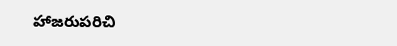హాజరుపరిచి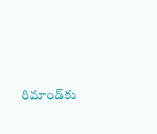రిమాండ్‌కు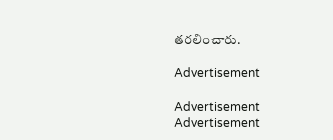తరలించారు.

Advertisement

Advertisement
Advertisement